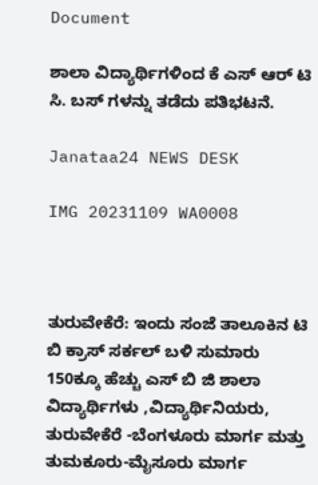Document

ಶಾಲಾ ವಿದ್ಯಾರ್ಥಿಗಳಿಂದ ಕೆ ಎಸ್ ಆರ್ ಟಿ ಸಿ. ಬಸ್ ಗಳನ್ನು ತಡೆದು ಪತಿಭಟನೆ.

Janataa24 NEWS DESK

IMG 20231109 WA0008



ತುರುವೇಕೆರೆ: ಇಂದು ಸಂಜೆ ತಾಲೂಕಿನ ಟಿ ಬಿ ಕ್ರಾಸ್ ಸರ್ಕಲ್ ಬಳಿ ಸುಮಾರು 150ಕ್ಕೂ ಹೆಚ್ಚು ಎಸ್ ಬಿ ಜಿ ಶಾಲಾ ವಿದ್ಯಾರ್ಥಿಗಳು ,ವಿದ್ಯಾರ್ಥಿನಿಯರು, ತುರುವೇಕೆರೆ -ಬೆಂಗಳೂರು ಮಾರ್ಗ ಮತ್ತು ತುಮಕೂರು-ಮೈಸೂರು ಮಾರ್ಗ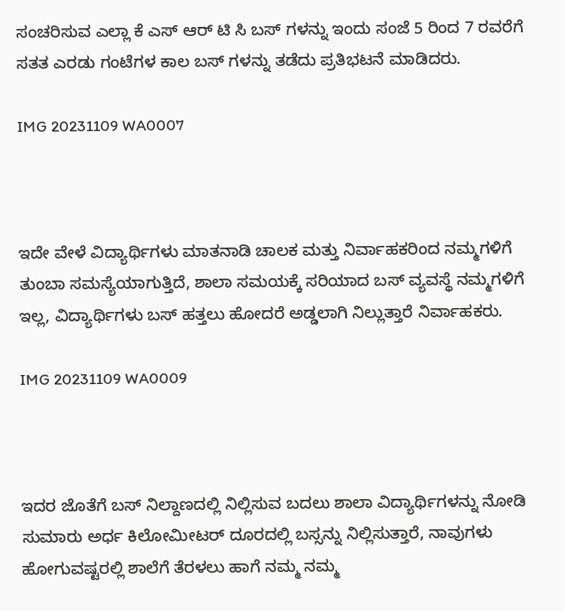ಸಂಚರಿಸುವ ಎಲ್ಲಾ ಕೆ ಎಸ್ ಆರ್ ಟಿ ಸಿ ಬಸ್ ಗಳನ್ನು ಇಂದು ಸಂಜೆ 5 ರಿಂದ 7 ರವರೆಗೆ ಸತತ ಎರಡು ಗಂಟೆಗಳ ಕಾಲ ಬಸ್ ಗಳನ್ನು ತಡೆದು ಪ್ರತಿಭಟನೆ ಮಾಡಿದರು.

IMG 20231109 WA0007



ಇದೇ ವೇಳೆ ವಿದ್ಯಾರ್ಥಿಗಳು ಮಾತನಾಡಿ ಚಾಲಕ ಮತ್ತು ನಿರ್ವಾಹಕರಿಂದ ನಮ್ಮಗಳಿಗೆ ತುಂಬಾ ಸಮಸ್ಯೆಯಾಗುತ್ತಿದೆ, ಶಾಲಾ ಸಮಯಕ್ಕೆ ಸರಿಯಾದ ಬಸ್ ವ್ಯವಸ್ಥೆ ನಮ್ಮಗಳಿಗೆ ಇಲ್ಲ, ವಿದ್ಯಾರ್ಥಿಗಳು ಬಸ್ ಹತ್ತಲು ಹೋದರೆ ಅಡ್ಡಲಾಗಿ ನಿಲ್ಲುತ್ತಾರೆ ನಿರ್ವಾಹಕರು.

IMG 20231109 WA0009



ಇದರ ಜೊತೆಗೆ ಬಸ್ ನಿಲ್ದಾಣದಲ್ಲಿ ನಿಲ್ಲಿಸುವ ಬದಲು ಶಾಲಾ ವಿದ್ಯಾರ್ಥಿಗಳನ್ನು ನೋಡಿ ಸುಮಾರು ಅರ್ಧ ಕಿಲೋಮೀಟರ್ ದೂರದಲ್ಲಿ ಬಸ್ಸನ್ನು ನಿಲ್ಲಿಸುತ್ತಾರೆ, ನಾವುಗಳು ಹೋಗುವಷ್ಟರಲ್ಲಿ ಶಾಲೆಗೆ ತೆರಳಲು ಹಾಗೆ ನಮ್ಮ ನಮ್ಮ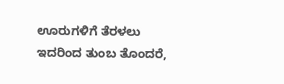ಊರುಗಳಿಗೆ ತೆರಳಲು ಇದರಿಂದ ತುಂಬ ತೊಂದರೆ,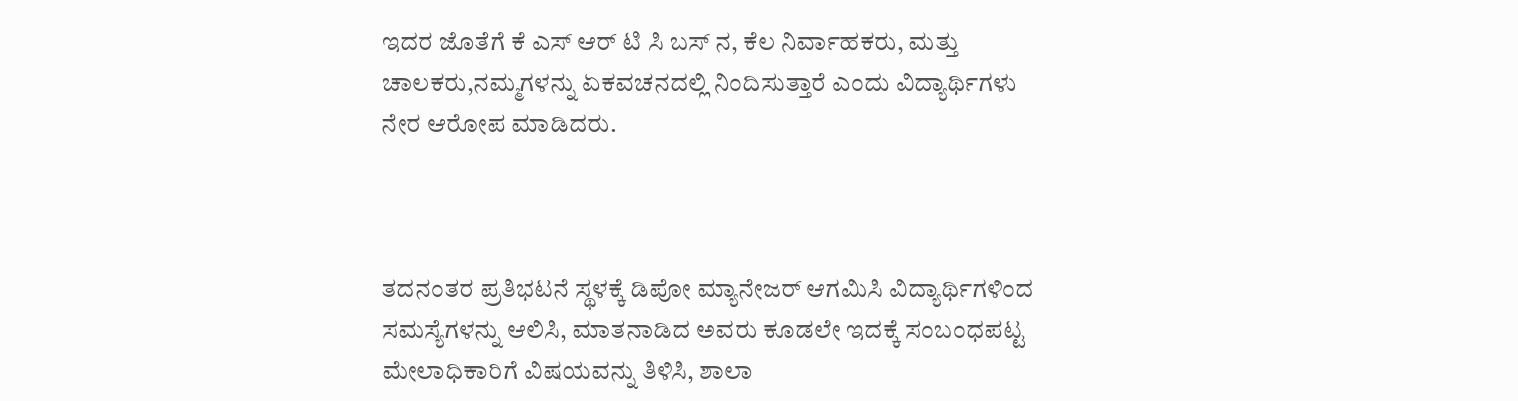ಇದರ ಜೊತೆಗೆ ಕೆ ಎಸ್ ಆರ್ ಟಿ ಸಿ ಬಸ್ ನ, ಕೆಲ ನಿರ್ವಾಹಕರು, ಮತ್ತು ಚಾಲಕರು,ನಮ್ಮಗಳನ್ನು ಏಕವಚನದಲ್ಲಿ ನಿಂದಿಸುತ್ತಾರೆ ಎಂದು ವಿದ್ಯಾರ್ಥಿಗಳು ನೇರ ಆರೋಪ ಮಾಡಿದರು.



ತದನಂತರ ಪ್ರತಿಭಟನೆ ಸ್ಥಳಕ್ಕೆ ಡಿಪೋ ಮ್ಯಾನೇಜರ್ ಆಗಮಿಸಿ ವಿದ್ಯಾರ್ಥಿಗಳಿಂದ ಸಮಸ್ಯೆಗಳನ್ನು ಆಲಿಸಿ, ಮಾತನಾಡಿದ ಅವರು ಕೂಡಲೇ ಇದಕ್ಕೆ ಸಂಬಂಧಪಟ್ಟ ಮೇಲಾಧಿಕಾರಿಗೆ ವಿಷಯವನ್ನು ತಿಳಿಸಿ, ಶಾಲಾ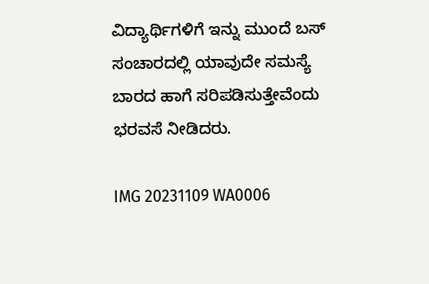ವಿದ್ಯಾರ್ಥಿಗಳಿಗೆ ಇನ್ನು ಮುಂದೆ ಬಸ್ ಸಂಚಾರದಲ್ಲಿ ಯಾವುದೇ ಸಮಸ್ಯೆ ಬಾರದ ಹಾಗೆ ಸರಿಪಡಿಸುತ್ತೇವೆಂದು ಭರವಸೆ ನೀಡಿದರು.

IMG 20231109 WA0006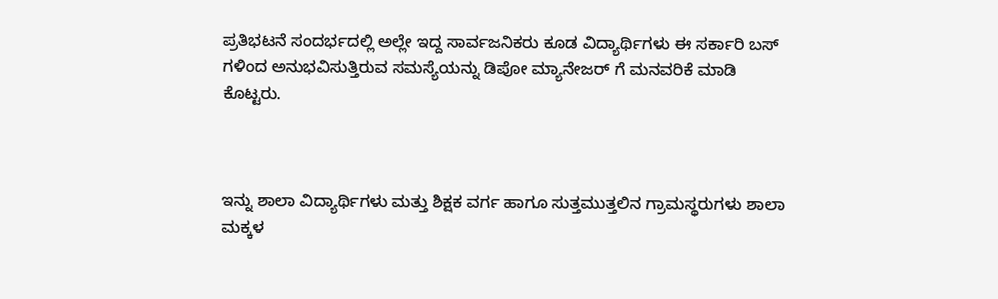ಪ್ರತಿಭಟನೆ ಸಂದರ್ಭದಲ್ಲಿ ಅಲ್ಲೇ ಇದ್ದ ಸಾರ್ವಜನಿಕರು ಕೂಡ ವಿದ್ಯಾರ್ಥಿಗಳು ಈ ಸರ್ಕಾರಿ ಬಸ್ ಗಳಿಂದ ಅನುಭವಿಸುತ್ತಿರುವ ಸಮಸ್ಯೆಯನ್ನು ಡಿಪೋ ಮ್ಯಾನೇಜರ್ ಗೆ ಮನವರಿಕೆ ಮಾಡಿ ಕೊಟ್ಟರು.



ಇನ್ನು ಶಾಲಾ ವಿದ್ಯಾರ್ಥಿಗಳು ಮತ್ತು ಶಿಕ್ಷಕ ವರ್ಗ ಹಾಗೂ ಸುತ್ತಮುತ್ತಲಿನ ಗ್ರಾಮಸ್ಥರುಗಳು ಶಾಲಾ ಮಕ್ಕಳ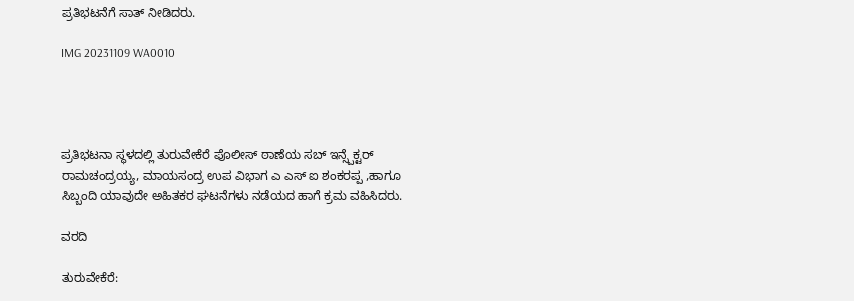ಪ್ರತಿಭಟನೆಗೆ ಸಾತ್ ನೀಡಿದರು.

IMG 20231109 WA0010




ಪ್ರತಿಭಟನಾ ಸ್ಥಳದಲ್ಲಿ ತುರುವೇಕೆರೆ ಪೊಲೀಸ್ ಠಾಣೆಯ ಸಬ್ ಇನ್ಸ್ಪೆಕ್ಟರ್ ರಾಮಚಂದ್ರಯ್ಯ, ಮಾಯಸಂದ್ರ ಉಪ ವಿಭಾಗ ಎ ಎಸ್ ಐ ಶಂಕರಪ್ಪ ,ಹಾಗೂ ಸಿಬ್ಬಂದಿ ಯಾವುದೇ ಅಹಿತಕರ ಘಟನೆಗಳು ನಡೆಯದ ಹಾಗೆ ಕ್ರಮ ವಹಿಸಿದರು.

ವರದಿ

ತುರುವೇಕೆರೆ: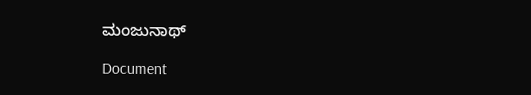ಮಂಜುನಾಥ್

Document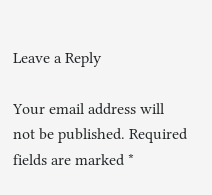Leave a Reply

Your email address will not be published. Required fields are marked *